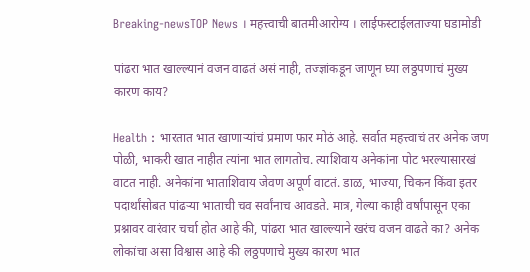Breaking-newsTOP News । महत्त्वाची बातमीआरोग्य । लाईफस्टाईलताज्या घडामोडी

पांढरा भात खाल्ल्यानं वजन वाढतं असं नाही, तज्ज्ञांकडून जाणून घ्या लठ्ठपणाचं मुख्य कारण काय?

Health : भारतात भात खाणाऱ्यांचं प्रमाण फार मोठं आहे. सर्वात महत्त्वाचं तर अनेक जण पोळी, भाकरी खात नाहीत त्यांना भात लागतोच. त्याशिवाय अनेकांना पोट भरल्यासारखं वाटत नाही. अनेकांना भाताशिवाय जेवण अपूर्ण वाटतं. डाळ, भाज्या, चिकन किंवा इतर पदार्थांसोबत पांढऱ्या भाताची चव सर्वांनाच आवडते. मात्र, गेल्या काही वर्षांपासून एका प्रश्नावर वारंवार चर्चा होत आहे की, पांढरा भात खाल्ल्याने खरंच वजन वाढते का? अनेक लोकांचा असा विश्वास आहे की लठ्ठपणाचे मुख्य कारण भात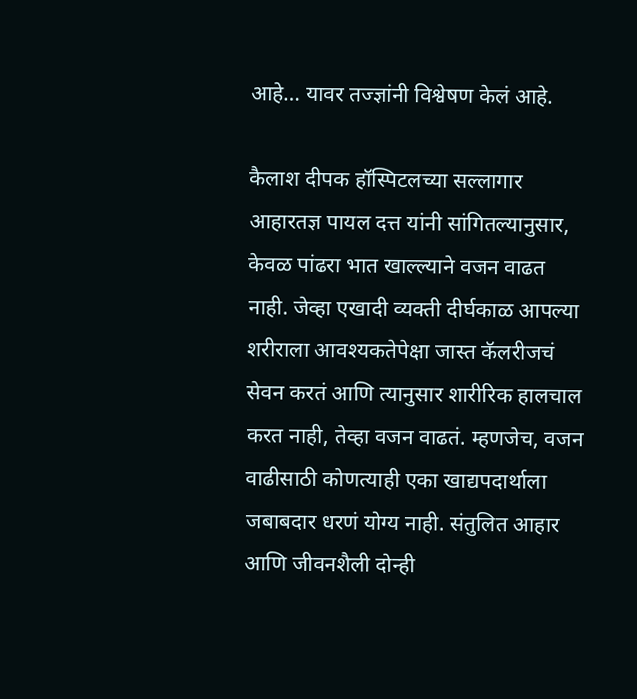आहे… यावर तज्ज्ञांनी विश्वेषण केलं आहे.

कैलाश दीपक हॉस्पिटलच्या सल्लागार आहारतज्ञ पायल दत्त यांनी सांगितल्यानुसार, केवळ पांढरा भात खाल्ल्याने वजन वाढत नाही. जेव्हा एखादी व्यक्ती दीर्घकाळ आपल्या शरीराला आवश्यकतेपेक्षा जास्त कॅलरीजचं सेवन करतं आणि त्यानुसार शारीरिक हालचाल करत नाही, तेव्हा वजन वाढतं. म्हणजेच, वजन वाढीसाठी कोणत्याही एका खाद्यपदार्थाला जबाबदार धरणं योग्य नाही. संतुलित आहार आणि जीवनशैली दोन्ही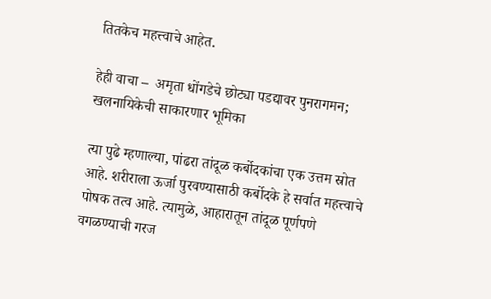तितकेच महत्त्वाचे आहेत.

हेही वाचा –  अमृता धोंगडेचे छोट्या पडद्यावर पुनरागमन; खलनायिकेची साकारणार भूमिका

त्या पुढे म्हणाल्या, पांढरा तांदूळ कर्बोदकांचा एक उत्तम स्रोत आहे. शरीराला ऊर्जा पुरवण्यासाठी कर्बोदके हे सर्वात महत्त्वाचे पोषक तत्व आहे. त्यामुळे, आहारातून तांदूळ पूर्णपणे वगळण्याची गरज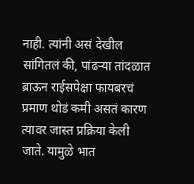नाही. त्यांनी असं देखील सांगितलं की, पांढऱ्या तांदळात ब्राऊन राईसपेक्षा फायबरचं प्रमाण थोडं कमी असतं कारण त्यावर जास्त प्रक्रिया केली जाते. यामुळे भात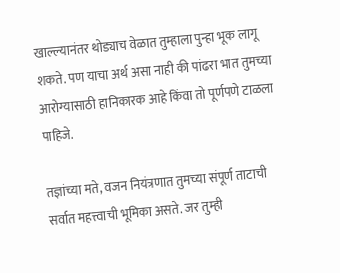खाल्ल्यानंतर थोड्याच वेळात तुम्हाला पुन्हा भूक लागू शकते. पण याचा अर्थ असा नाही की पांढरा भात तुमच्या आरोग्यासाठी हानिकारक आहे किंवा तो पूर्णपणे टाळला पाहिजे.

तज्ञांच्या मते, वजन नियंत्रणात तुमच्या संपूर्ण ताटाची सर्वात महत्त्वाची भूमिका असते. जर तुम्ही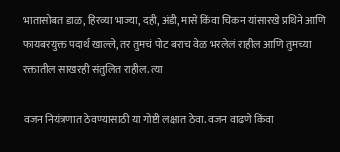भातासोबत डाळ, हिरव्या भाज्या, दही, अंडी, मासे किंवा चिकन यांसारखे प्रथिने आणि फायबरयुक्त पदार्थ खाल्ले, तर तुमचं पोट बराच वेळ भरलेलं राहील आणि तुमच्या रक्तातील साखरही संतुलित राहील. त्या

वजन नियंत्रणात ठेवण्यासाठी या गोष्टी लक्षात ठेवा. वजन वाढणे किंवा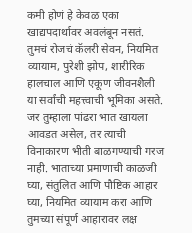कमी होणं हे केवळ एका खाद्यपदार्थावर अवलंबून नसतं. तुमचं रोजचं कॅलरी सेवन, नियमित व्यायाम, पुरेशी झोप, शारीरिक हालचाल आणि एकूण जीवनशैली या सर्वांची महत्त्वाची भूमिका असते. जर तुम्हाला पांढरा भात खायला आवडत असेल, तर त्याची विनाकारण भीती बाळगण्याची गरज नाही. भाताच्या प्रमाणाची काळजी घ्या, संतुलित आणि पौष्टिक आहार घ्या, नियमित व्यायाम करा आणि तुमच्या संपूर्ण आहारावर लक्ष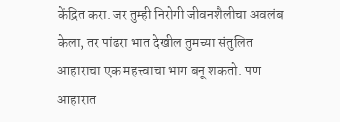केंद्रित करा. जर तुम्ही निरोगी जीवनशैलीचा अवलंब केला, तर पांढरा भात देखील तुमच्या संतुलित आहाराचा एक महत्त्वाचा भाग बनू शकतो. पण आहारात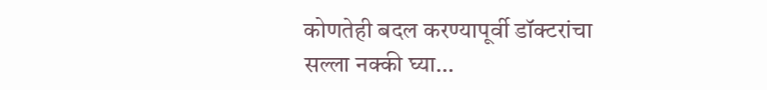कोणतेही बदल करण्यापूर्वी डॉक्टरांचा सल्ला नक्की घ्या…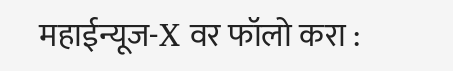महाईन्यूज-X वर फॉलो करा :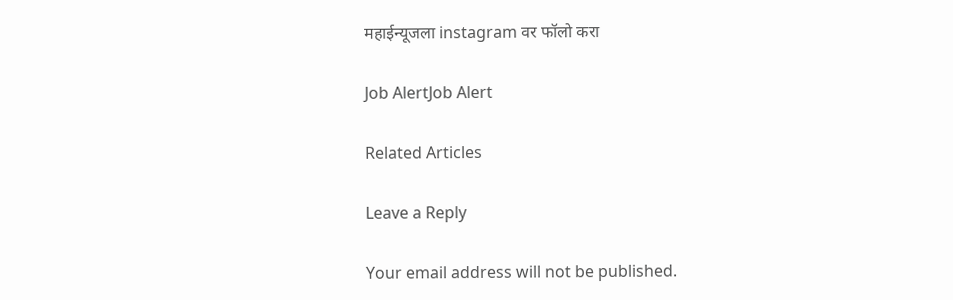महाईन्यूजला instagram वर फॉलो करा

Job AlertJob Alert

Related Articles

Leave a Reply

Your email address will not be published.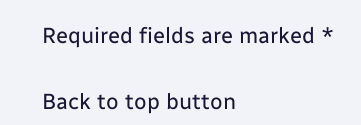Required fields are marked *

Back to top button